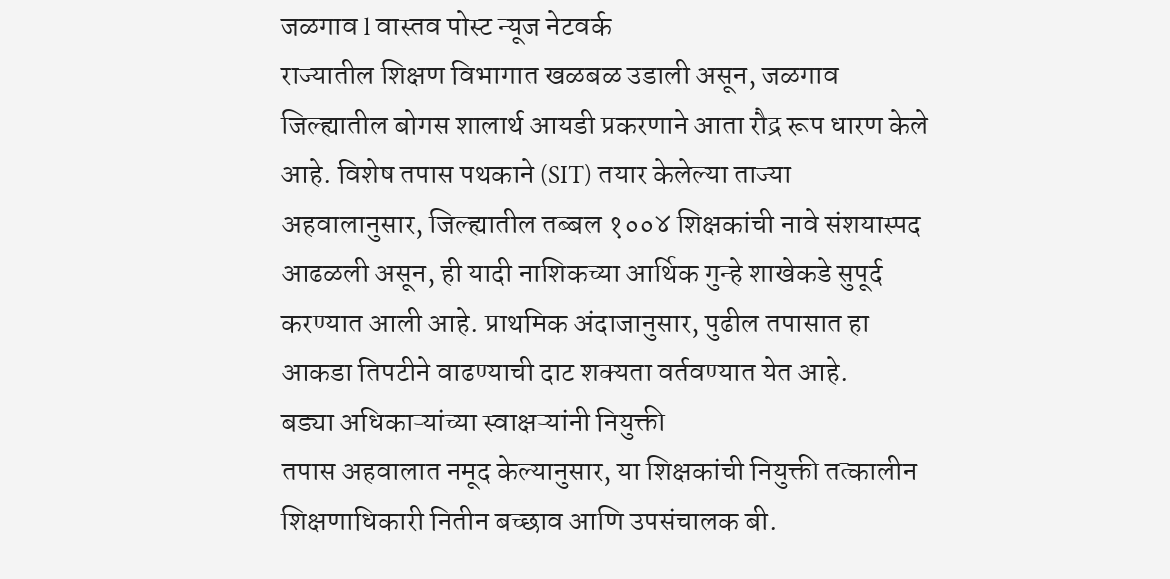जळगाव l वास्तव पोस्ट न्यूज नेटवर्क
राज्यातील शिक्षण विभागात खळबळ उडाली असून, जळगाव जिल्ह्यातील बोगस शालार्थ आयडी प्रकरणाने आता रौद्र रूप धारण केले आहे. विशेष तपास पथकाने (SIT) तयार केलेल्या ताज्या अहवालानुसार, जिल्ह्यातील तब्बल १००४ शिक्षकांची नावे संशयास्पद आढळली असून, ही यादी नाशिकच्या आर्थिक गुन्हे शाखेकडे सुपूर्द करण्यात आली आहे. प्राथमिक अंदाजानुसार, पुढील तपासात हा आकडा तिपटीने वाढण्याची दाट शक्यता वर्तवण्यात येत आहे.
बड्या अधिकाऱ्यांच्या स्वाक्षऱ्यांनी नियुक्ती
तपास अहवालात नमूद केल्यानुसार, या शिक्षकांची नियुक्ती तत्कालीन शिक्षणाधिकारी नितीन बच्छाव आणि उपसंचालक बी.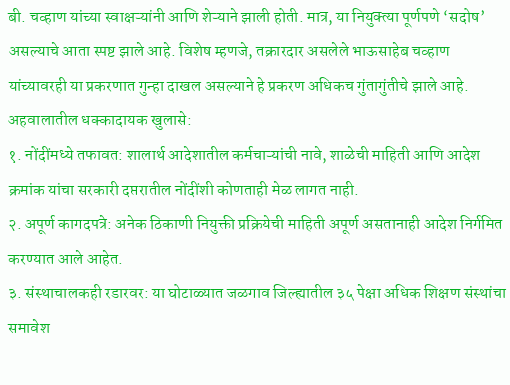बी. चव्हाण यांच्या स्वाक्षऱ्यांनी आणि शेऱ्याने झाली होती. मात्र, या नियुक्त्या पूर्णपणे ‘सदोष’ असल्याचे आता स्पष्ट झाले आहे. विशेष म्हणजे, तक्रारदार असलेले भाऊसाहेब चव्हाण यांच्यावरही या प्रकरणात गुन्हा दाखल असल्याने हे प्रकरण अधिकच गुंतागुंतीचे झाले आहे.
अहवालातील धक्कादायक खुलासे:
१. नोंदींमध्ये तफावत: शालार्थ आदेशातील कर्मचाऱ्यांची नावे, शाळेची माहिती आणि आदेश क्रमांक यांचा सरकारी दप्तरातील नोंदींशी कोणताही मेळ लागत नाही.
२. अपूर्ण कागदपत्रे: अनेक ठिकाणी नियुक्ती प्रक्रियेची माहिती अपूर्ण असतानाही आदेश निर्गमित करण्यात आले आहेत.
३. संस्थाचालकही रडारवर: या घोटाळ्यात जळगाव जिल्ह्यातील ३५ पेक्षा अधिक शिक्षण संस्थांचा समावेश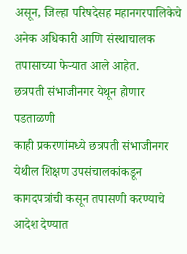असून, जिल्हा परिषदेसह महानगरपालिकेचे अनेक अधिकारी आणि संस्थाचालक तपासाच्या फेऱ्यात आले आहेत.
छत्रपती संभाजीनगर येथून होणार पडताळणी
काही प्रकरणांमध्ये छत्रपती संभाजीनगर येथील शिक्षण उपसंचालकांकडून कागदपत्रांची कसून तपासणी करण्याचे आदेश देण्यात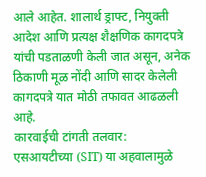आले आहेत. शालार्थ ड्राफ्ट, नियुक्ती आदेश आणि प्रत्यक्ष शैक्षणिक कागदपत्रे यांची पडताळणी केली जात असून, अनेक ठिकाणी मूळ नोंदी आणि सादर केलेली कागदपत्रे यात मोठी तफावत आढळली आहे.
कारवाईची टांगती तलवार:
एसआयटीच्या (SIT) या अहवालामुळे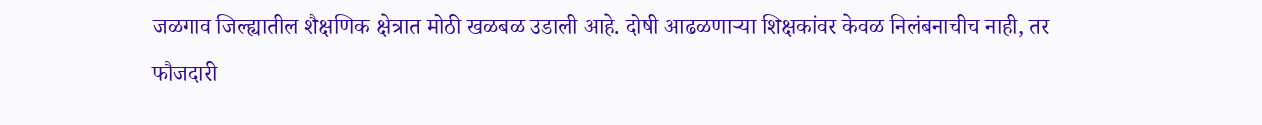जळगाव जिल्ह्यातील शैक्षणिक क्षेत्रात मोठी खळबळ उडाली आहे. दोषी आढळणाऱ्या शिक्षकांवर केवळ निलंबनाचीच नाही, तर फौजदारी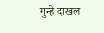गुन्हे दाखल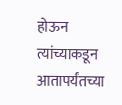होऊन त्यांच्याकडून आतापर्यंतच्या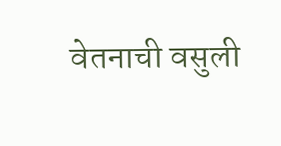वेतनाची वसुली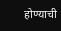होण्याची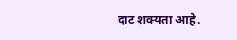दाट शक्यता आहे.